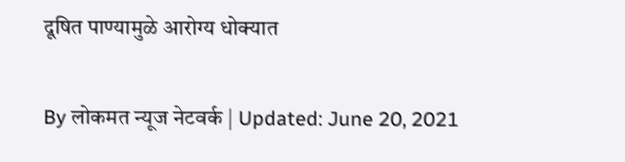दूषित पाण्यामुळे आरोग्य धोक्यात

By लोकमत न्यूज नेटवर्क | Updated: June 20, 2021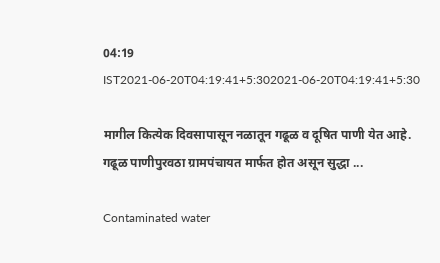04:19 IST2021-06-20T04:19:41+5:302021-06-20T04:19:41+5:30

मागील कित्येक दिवसापासून नळातून गढूळ व दूषित पाणी येत आहे. गढूळ पाणीपुरवठा ग्रामपंचायत मार्फत होत असून सुद्धा ...

Contaminated water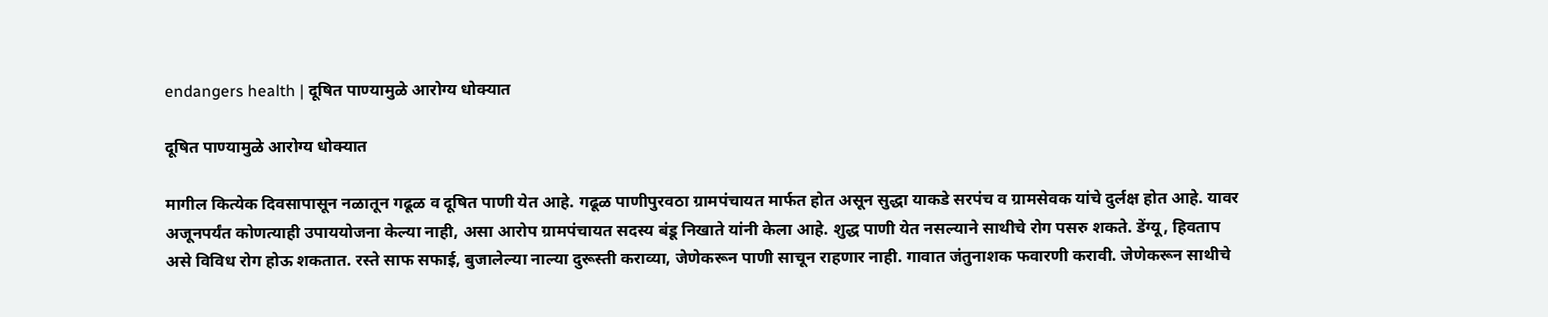endangers health | दूषित पाण्यामुळे आरोग्य धोक्यात

दूषित पाण्यामुळे आरोग्य धोक्यात

मागील कित्येक दिवसापासून नळातून गढूळ व दूषित पाणी येत आहे. गढूळ पाणीपुरवठा ग्रामपंचायत मार्फत होत असून सुद्धा याकडे सरपंच व ग्रामसेवक यांचे दुर्लक्ष होत आहे. यावर अजूनपर्यंत कोणत्याही उपाययोजना केल्या नाही, असा आरोप ग्रामपंचायत सदस्य बंडू निखाते यांनी केला आहे. शुद्ध पाणी येत नसल्याने साथीचे रोग पसरु शकते. डेंग्यू, हिवताप असे विविध रोग होऊ शकतात. रस्ते साफ सफाई, बुजालेल्या नाल्या दुरूस्ती कराव्या, जेणेकरून पाणी साचून राहणार नाही. गावात जंतुनाशक फवारणी करावी. जेणेकरून साथीचे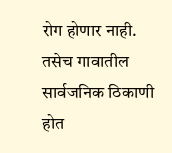रोग होणार नाही. तसेच गावातील सार्वजनिक ठिकाणी होत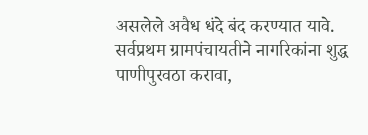असलेले अवैध धंदे बंद करण्यात यावे. सर्वप्रथम ग्रामपंचायतीने नागरिकांना शुद्ध पाणीपुरवठा करावा,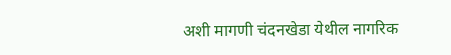अशी मागणी चंदनखेडा येथील नागरिक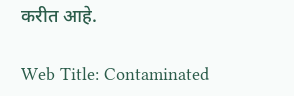करीत आहे.

Web Title: Contaminated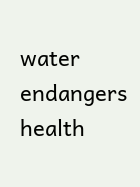water endangers health